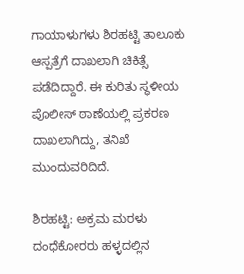ಗಾಯಾಳುಗಳು ಶಿರಹಟ್ಟಿ ತಾಲೂಕು ಆಸ್ಪತ್ರೆಗೆ ದಾಖಲಾಗಿ ಚಿಕಿತ್ಸೆ ಪಡೆದಿದ್ದಾರೆ. ಈ ಕುರಿತು ಸ್ಥಳೀಯ ಪೊಲೀಸ್ ಠಾಣೆಯಲ್ಲಿ ಪ್ರಕರಣ ದಾಖಲಾಗಿದ್ದು, ತನಿಖೆ ಮುಂದುವರಿದಿದೆ.

ಶಿರಹಟ್ಟಿ: ಅಕ್ರಮ ಮರಳು ದಂಧೆಕೋರರು ಹಳ್ಳದಲ್ಲಿನ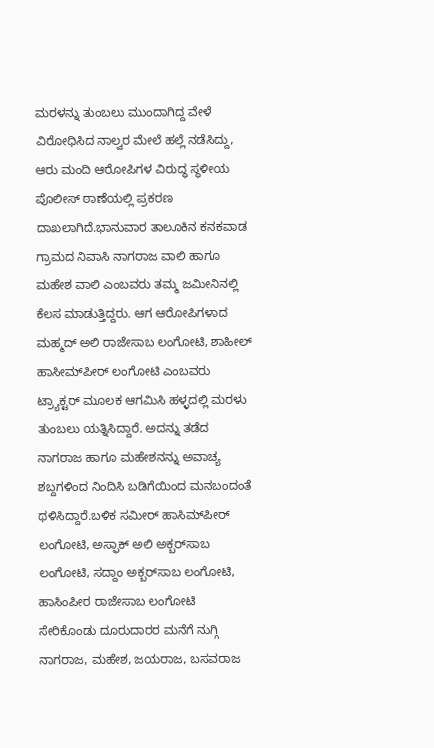ಮರಳನ್ನು ತುಂಬಲು ಮುಂದಾಗಿದ್ದ ವೇಳೆ ವಿರೋಧಿಸಿದ ನಾಲ್ವರ ಮೇಲೆ ಹಲ್ಲೆ ನಡೆಸಿದ್ದು, ಆರು ಮಂದಿ ಆರೋಪಿಗಳ ವಿರುದ್ಧ ಸ್ಥಳೀಯ ಪೊಲೀಸ್ ಠಾಣೆಯಲ್ಲಿ ಪ್ರಕರಣ ದಾಖಲಾಗಿದೆ.ಭಾನುವಾರ ತಾಲೂಕಿನ ಕನಕವಾಡ ಗ್ರಾಮದ ನಿವಾಸಿ ನಾಗರಾಜ ವಾಲಿ ಹಾಗೂ ಮಹೇಶ ವಾಲಿ ಎಂಬವರು ತಮ್ಮ ಜಮೀನಿನಲ್ಲಿ ಕೆಲಸ ಮಾಡುತ್ತಿದ್ದರು. ಆಗ ಆರೋಪಿಗಳಾದ ಮಹ್ಮದ್ ಅಲಿ ರಾಜೇಸಾಬ ಲಂಗೋಟಿ, ಶಾಹೀಲ್ ಹಾಸೀಮ್‌ಪೀರ್ ಲಂಗೋಟಿ ಎಂಬವರು ಟ್ರ್ಯಾಕ್ಟರ್ ಮೂಲಕ ಆಗಮಿಸಿ ಹಳ್ಳದಲ್ಲಿ ಮರಳು ತುಂಬಲು ಯತ್ನಿಸಿದ್ದಾರೆ. ಅದನ್ನು ತಡೆದ ನಾಗರಾಜ ಹಾಗೂ ಮಹೇಶನನ್ನು ಅವಾಚ್ಯ ಶಬ್ದಗಳಿಂದ ನಿಂದಿಸಿ ಬಡಿಗೆಯಿಂದ ಮನಬಂದಂತೆ ಥಳಿಸಿದ್ದಾರೆ.ಬಳಿಕ ಸಮೀರ್ ಹಾಸಿಮ್‌ಪೀರ್ ಲಂಗೋಟಿ, ಅಸ್ಫಾಕ್ ಅಲಿ ಅಕ್ಬರ್‌ಸಾಬ ಲಂಗೋಟಿ, ಸದ್ದಾಂ ಅಕ್ಬರ್‌ಸಾಬ ಲಂಗೋಟಿ, ಹಾಸಿಂಪೀರ ರಾಜೇಸಾಬ ಲಂಗೋಟಿ ಸೇರಿಕೊಂಡು ದೂರುದಾರರ ಮನೆಗೆ ನುಗ್ಗಿ ನಾಗರಾಜ, ಮಹೇಶ, ಜಯರಾಜ, ಬಸವರಾಜ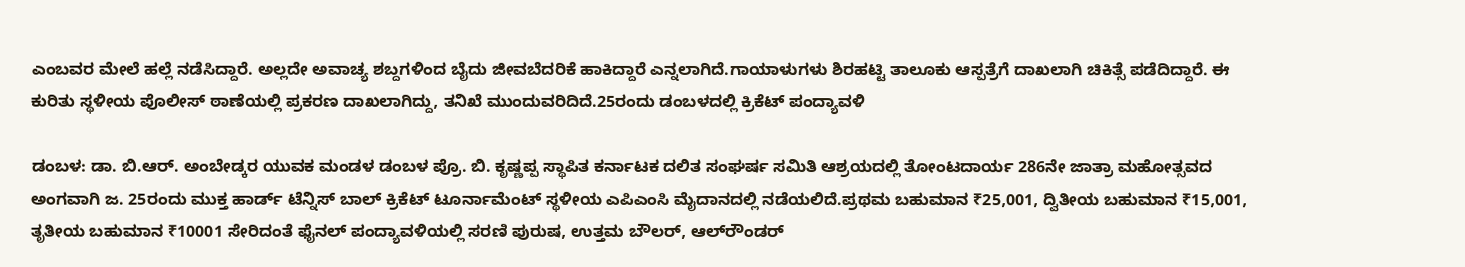ಎಂಬವರ ಮೇಲೆ ಹಲ್ಲೆ ನಡೆಸಿದ್ದಾರೆ. ಅಲ್ಲದೇ ಅವಾಚ್ಯ ಶಬ್ದಗಳಿಂದ ಬೈದು ಜೀವಬೆದರಿಕೆ ಹಾಕಿದ್ದಾರೆ ಎನ್ನಲಾಗಿದೆ.ಗಾಯಾಳುಗಳು ಶಿರಹಟ್ಟಿ ತಾಲೂಕು ಆಸ್ಪತ್ರೆಗೆ ದಾಖಲಾಗಿ ಚಿಕಿತ್ಸೆ ಪಡೆದಿದ್ದಾರೆ. ಈ ಕುರಿತು ಸ್ಥಳೀಯ ಪೊಲೀಸ್ ಠಾಣೆಯಲ್ಲಿ ಪ್ರಕರಣ ದಾಖಲಾಗಿದ್ದು, ತನಿಖೆ ಮುಂದುವರಿದಿದೆ.25ರಂದು ಡಂಬಳದಲ್ಲಿ ಕ್ರಿಕೆಟ್‌ ಪಂದ್ಯಾವಳಿ

ಡಂಬಳ: ಡಾ. ಬಿ.ಆರ್. ಅಂಬೇಡ್ಕರ ಯುವಕ ಮಂಡಳ ಡಂಬಳ ಪ್ರೊ. ಬಿ. ಕೃಷ್ಣಪ್ಪ ಸ್ಥಾಪಿತ ಕರ್ನಾಟಕ ದಲಿತ ಸಂಘರ್ಷ ಸಮಿತಿ ಆಶ್ರಯದಲ್ಲಿ ತೋಂಟದಾರ್ಯ 286ನೇ ಜಾತ್ರಾ ಮಹೋತ್ಸವದ ಅಂಗವಾಗಿ ಜ. 25ರಂದು ಮುಕ್ತ ಹಾರ್ಡ್ ಟೆನ್ನಿಸ್ ಬಾಲ್ ಕ್ರಿಕೆಟ್ ಟೂರ್ನಾಮೆಂಟ್ ಸ್ಥಳೀಯ ಎಪಿಎಂಸಿ ಮೈದಾನದಲ್ಲಿ ನಡೆಯಲಿದೆ.ಪ್ರಥಮ ಬಹುಮಾನ ₹25,001, ದ್ವಿತೀಯ ಬಹುಮಾನ ₹15,001, ತೃತೀಯ ಬಹುಮಾನ ₹10001 ಸೇರಿದಂತೆ ಫೈನಲ್ ಪಂದ್ಯಾವಳಿಯಲ್ಲಿ ಸರಣಿ ಪುರುಷ, ಉತ್ತಮ ಬೌಲರ್, ಆಲ್‌ರೌಂಡರ್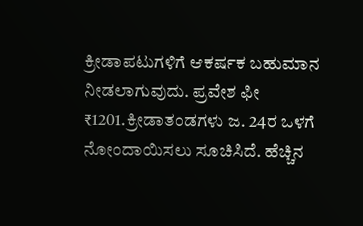ಕ್ರೀಡಾಪಟುಗಳಿಗೆ ಆಕರ್ಷಕ ಬಹುಮಾನ ನೀಡಲಾಗುವುದು. ಪ್ರವೇಶ ಫೀ ₹1201.ಕ್ರೀಡಾತಂಡಗಳು ಜ. 24ರ ಒಳಗೆ ನೋಂದಾಯಿಸಲು ಸೂಚಿಸಿದೆ. ಹೆಚ್ಚಿನ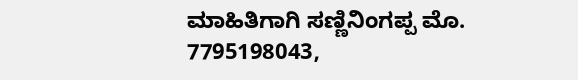ಮಾಹಿತಿಗಾಗಿ ಸಣ್ಣಿನಿಂಗಪ್ಪ ಮೊ. 7795198043,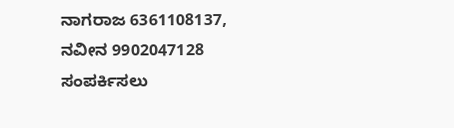ನಾಗರಾಜ 6361108137, ನವೀನ 9902047128 ಸಂಪರ್ಕಿಸಲು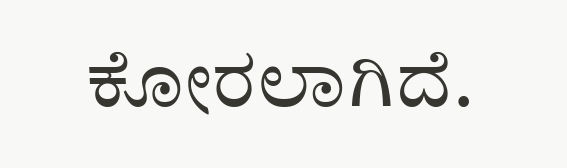ಕೋರಲಾಗಿದೆ.